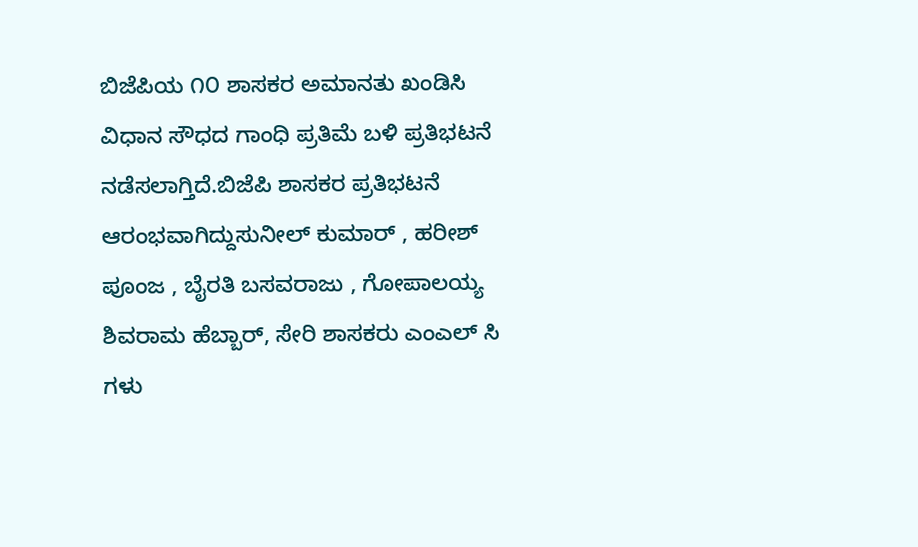ಬಿಜೆಪಿಯ ೧೦ ಶಾಸಕರ ಅಮಾನತು ಖಂಡಿಸಿ ವಿಧಾನ ಸೌಧದ ಗಾಂಧಿ ಪ್ರತಿಮೆ ಬಳಿ ಪ್ರತಿಭಟನೆ ನಡೆಸಲಾಗ್ತಿದೆ.ಬಿಜೆಪಿ ಶಾಸಕರ ಪ್ರತಿಭಟನೆ ಆರಂಭವಾಗಿದ್ದುಸುನೀಲ್ ಕುಮಾರ್ , ಹರೀಶ್ ಪೂಂಜ , ಬೈರತಿ ಬಸವರಾಜು , ಗೋಪಾಲಯ್ಯ ಶಿವರಾಮ ಹೆಬ್ಬಾರ್, ಸೇರಿ ಶಾಸಕರು ಎಂಎಲ್ ಸಿ ಗಳು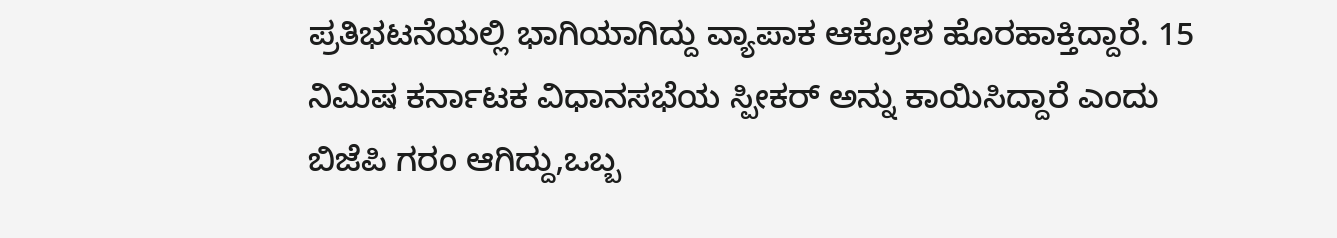ಪ್ರತಿಭಟನೆಯಲ್ಲಿ ಭಾಗಿಯಾಗಿದ್ದು ವ್ಯಾಪಾಕ ಆಕ್ರೋಶ ಹೊರಹಾಕ್ತಿದ್ದಾರೆ. 15 ನಿಮಿಷ ಕರ್ನಾಟಕ ವಿಧಾನಸಭೆಯ ಸ್ಪೀಕರ್ ಅನ್ನು ಕಾಯಿಸಿದ್ದಾರೆ ಎಂದು ಬಿಜೆಪಿ ಗರಂ ಆಗಿದ್ದು,ಒಬ್ಬ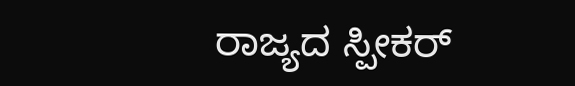ರಾಜ್ಯದ ಸ್ಪೀಕರ್